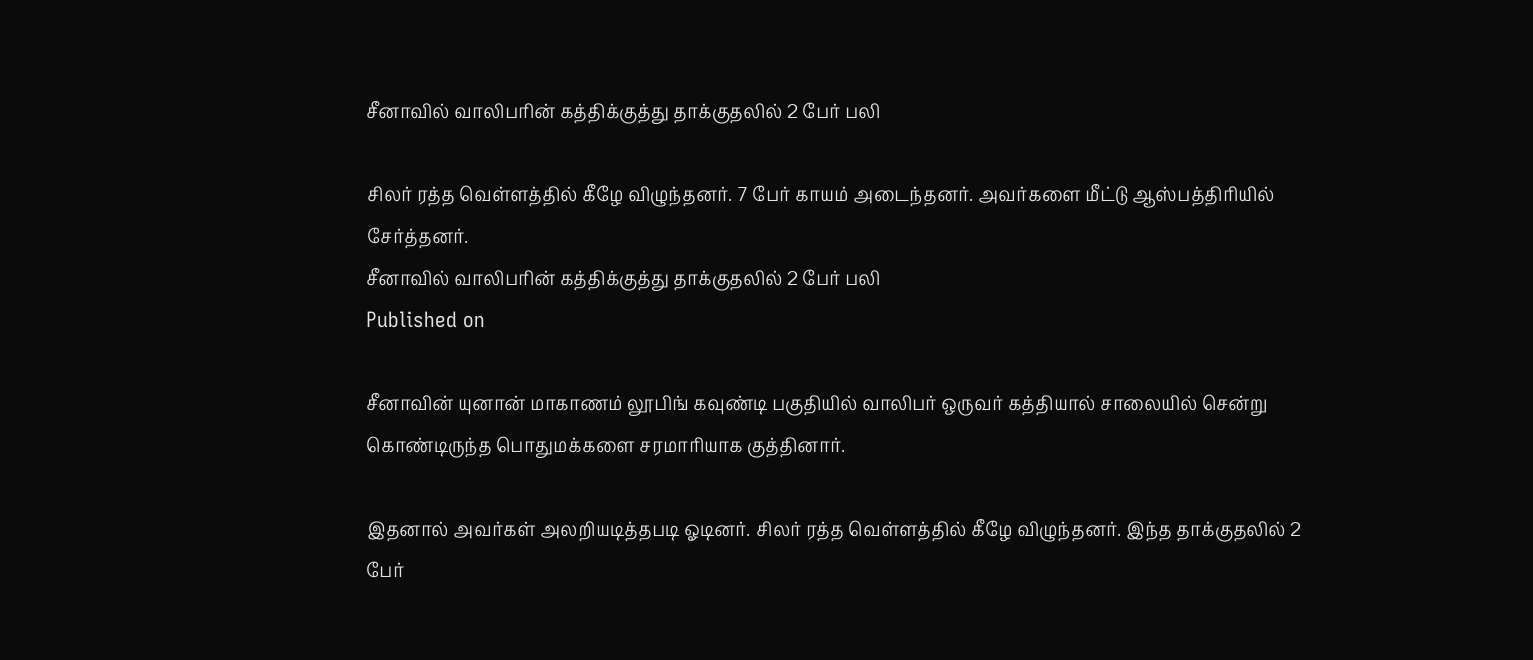சீனாவில் வாலிபரின் கத்திக்குத்து தாக்குதலில் 2 பேர் பலி

சிலர் ரத்த வெள்ளத்தில் கீழே விழுந்தனர். 7 பேர் காயம் அடைந்தனர். அவர்களை மீட்டு ஆஸ்பத்திரியில் சேர்த்தனர்.
சீனாவில் வாலிபரின் கத்திக்குத்து தாக்குதலில் 2 பேர் பலி
Published on

சீனாவின் யுனான் மாகாணம் லூபிங் கவுண்டி பகுதியில் வாலிபர் ஒருவர் கத்தியால் சாலையில் சென்று கொண்டிருந்த பொதுமக்களை சரமாரியாக குத்தினார்.

இதனால் அவர்கள் அலறியடித்தபடி ஓடினர். சிலர் ரத்த வெள்ளத்தில் கீழே விழுந்தனர். இந்த தாக்குதலில் 2 பேர்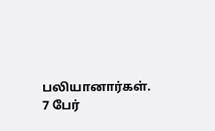பலியானார்கள். 7 பேர்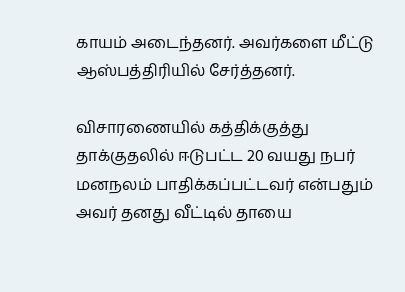காயம் அடைந்தனர். அவர்களை மீட்டு ஆஸ்பத்திரியில் சேர்த்தனர்.

விசாரணையில் கத்திக்குத்து தாக்குதலில் ஈடுபட்ட 20 வயது நபர் மனநலம் பாதிக்கப்பட்டவர் என்பதும் அவர் தனது வீட்டில் தாயை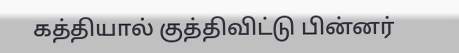கத்தியால் குத்திவிட்டு பின்னர்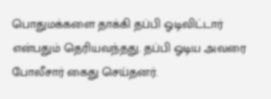பொதுமக்களை தாக்கி தப்பி ஓடிவிட்டார் என்பதும் தெரியவந்தது. தப்பி ஓடிய அவரை போலீசார் கைது செய்தனர்.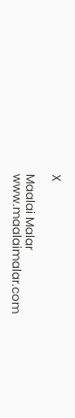X

Maalai Malar
www.maalaimalar.com